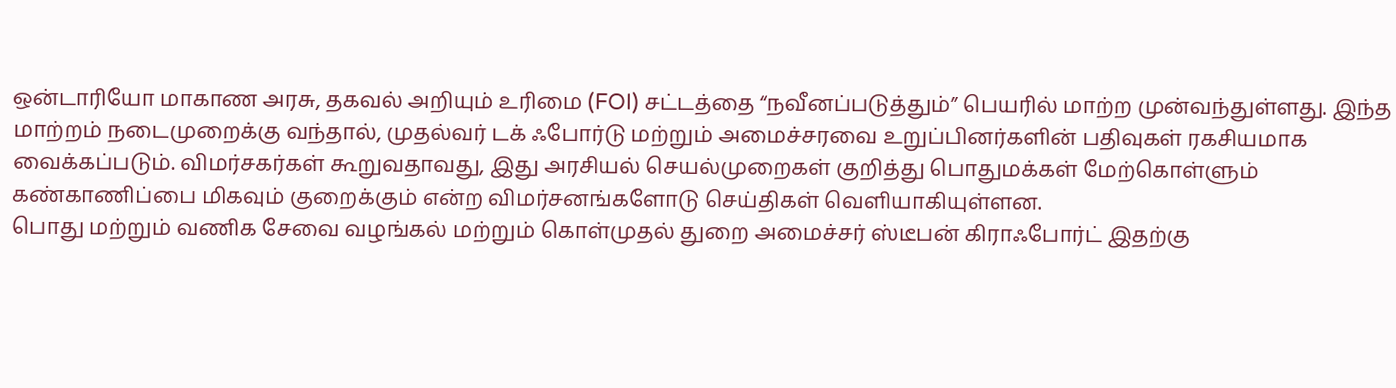ஒன்டாரியோ மாகாண அரசு, தகவல் அறியும் உரிமை (FOI) சட்டத்தை “நவீனப்படுத்தும்” பெயரில் மாற்ற முன்வந்துள்ளது. இந்த மாற்றம் நடைமுறைக்கு வந்தால், முதல்வர் டக் ஃபோர்டு மற்றும் அமைச்சரவை உறுப்பினர்களின் பதிவுகள் ரகசியமாக வைக்கப்படும். விமர்சகர்கள் கூறுவதாவது, இது அரசியல் செயல்முறைகள் குறித்து பொதுமக்கள் மேற்கொள்ளும் கண்காணிப்பை மிகவும் குறைக்கும் என்ற விமர்சனங்களோடு செய்திகள் வெளியாகியுள்ளன.
பொது மற்றும் வணிக சேவை வழங்கல் மற்றும் கொள்முதல் துறை அமைச்சர் ஸ்டீபன் கிராஃபோர்ட் இதற்கு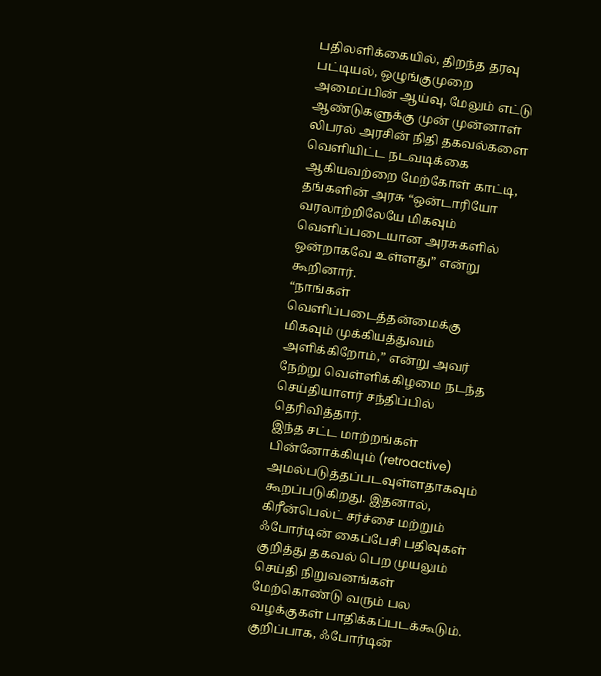பதிலளிக்கையில், திறந்த தரவு பட்டியல், ஒழுங்குமுறை அமைப்பின் ஆய்வு, மேலும் எட்டு ஆண்டுகளுக்கு முன் முன்னாள் லிபரல் அரசின் நிதி தகவல்களை வெளியிட்ட நடவடிக்கை ஆகியவற்றை மேற்கோள் காட்டி, தங்களின் அரசு “ஒன்டாரியோ வரலாற்றிலேயே மிகவும் வெளிப்படையான அரசுகளில் ஒன்றாகவே உள்ளது” என்று கூறினார்.
“நாங்கள் வெளிப்படைத்தன்மைக்கு மிகவும் முக்கியத்துவம் அளிக்கிறோம்,” என்று அவர் நேற்று வெள்ளிக்கிழமை நடந்த செய்தியாளர் சந்திப்பில் தெரிவித்தார்.
இந்த சட்ட மாற்றங்கள் பின்னோக்கியும் (retroactive) அமல்படுத்தப்படவுள்ளதாகவும் கூறப்படுகிறது. இதனால், கிரீன்பெல்ட் சர்ச்சை மற்றும் ஃபோர்டின் கைப்பேசி பதிவுகள் குறித்து தகவல் பெற முயலும் செய்தி நிறுவனங்கள் மேற்கொண்டு வரும் பல வழக்குகள் பாதிக்கப்படக்கூடும். குறிப்பாக, ஃபோர்டின்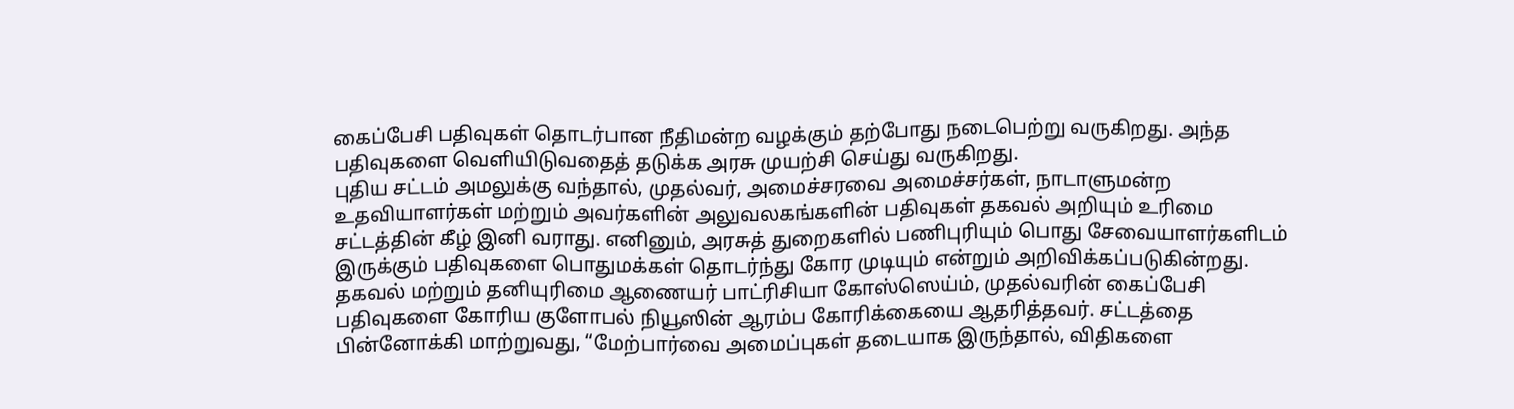கைப்பேசி பதிவுகள் தொடர்பான நீதிமன்ற வழக்கும் தற்போது நடைபெற்று வருகிறது. அந்த பதிவுகளை வெளியிடுவதைத் தடுக்க அரசு முயற்சி செய்து வருகிறது.
புதிய சட்டம் அமலுக்கு வந்தால், முதல்வர், அமைச்சரவை அமைச்சர்கள், நாடாளுமன்ற உதவியாளர்கள் மற்றும் அவர்களின் அலுவலகங்களின் பதிவுகள் தகவல் அறியும் உரிமை சட்டத்தின் கீழ் இனி வராது. எனினும், அரசுத் துறைகளில் பணிபுரியும் பொது சேவையாளர்களிடம் இருக்கும் பதிவுகளை பொதுமக்கள் தொடர்ந்து கோர முடியும் என்றும் அறிவிக்கப்படுகின்றது.
தகவல் மற்றும் தனியுரிமை ஆணையர் பாட்ரிசியா கோஸ்ஸெய்ம், முதல்வரின் கைப்பேசி பதிவுகளை கோரிய குளோபல் நியூஸின் ஆரம்ப கோரிக்கையை ஆதரித்தவர். சட்டத்தை பின்னோக்கி மாற்றுவது, “மேற்பார்வை அமைப்புகள் தடையாக இருந்தால், விதிகளை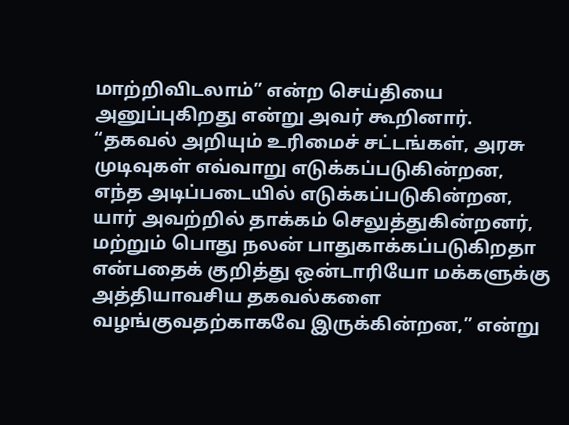மாற்றிவிடலாம்” என்ற செய்தியை அனுப்புகிறது என்று அவர் கூறினார்.
“தகவல் அறியும் உரிமைச் சட்டங்கள், அரசு முடிவுகள் எவ்வாறு எடுக்கப்படுகின்றன, எந்த அடிப்படையில் எடுக்கப்படுகின்றன, யார் அவற்றில் தாக்கம் செலுத்துகின்றனர், மற்றும் பொது நலன் பாதுகாக்கப்படுகிறதா என்பதைக் குறித்து ஒன்டாரியோ மக்களுக்கு அத்தியாவசிய தகவல்களை வழங்குவதற்காகவே இருக்கின்றன,” என்று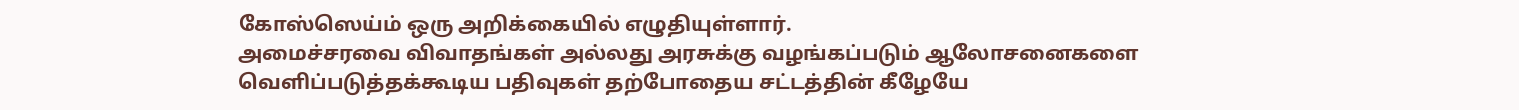கோஸ்ஸெய்ம் ஒரு அறிக்கையில் எழுதியுள்ளார்.
அமைச்சரவை விவாதங்கள் அல்லது அரசுக்கு வழங்கப்படும் ஆலோசனைகளை வெளிப்படுத்தக்கூடிய பதிவுகள் தற்போதைய சட்டத்தின் கீழேயே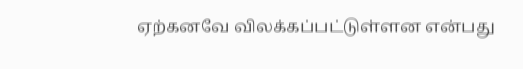ஏற்கனவே விலக்கப்பட்டுள்ளன என்பது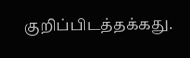குறிப்பிடத்தக்கது.